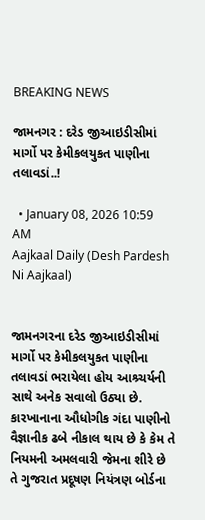BREAKING NEWS

જામનગર : દરેડ જીઆઇડીસીમાં માર્ગો પર કેમીકલયુકત પાણીના તલાવડાં..!

  • January 08, 2026 10:59 AM
Aajkaal Daily (Desh Pardesh Ni Aajkaal)


જામનગરના દરેડ જીઆઇડીસીમાં માર્ગો પર કેમીકલયુકત પાણીના તલાવડાં ભરાયેલા હોય આશ્ર્ચર્યની સાથે અનેક સવાલો ઉઠ્યા છે. કારખાનાના ઔધોગીક ગંદા પાણીનો વૈજ્ઞાનીક ઢબે નીકાલ થાય છે કે કેમ તે નિયમની અમલવારી જેમના શીરે છે તે ગુજરાત પ્રદૂષણ નિયંત્રણ બોર્ડના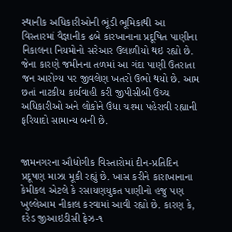સ્થાનીક અધિકારીઓની ભૂંડી ભૂમિકાથી આ વિસ્તારમાં વૈજ્ઞાનીક ઢબે કારખાનાના પ્રદૂષિત પાણીના નિકાલના નિયમોનો સરેઆર ઉલાળીયો થઇ રહ્યો છે. જેના કારણે જમીનના તળમાં આ ગંદા પાણી ઉતરાતા જન આરોગ્ય પર જીવલેણ ખતરો ઉભો થયો છે. આમ છતાં નાટકીય કાર્યવાહી કરી જીપીસીબી ઉચ્ચ અધિકારીઓ અને લોકોને ઉંધા ચશ્મા પહેરાવી રહ્યાની ફરિયાદો સામાન્ય બની છે.


જામનગરના ઔધોગીક વિસ્તારોમાં દીન-પ્રતિદિન પ્રદૂષણ માઝા મૂકી રહ્યું છે. ખાસ કરીને કારાખાનાના કેમીકલ એટલે કે રસાયણયુકત પાણીનો હજુ પણ ખુલ્લેઆમ નીકાલ કરવામાં આવી રહ્યો છે. કારણ કે, દરેડ જીઆઇડીસી ફેઝ-૧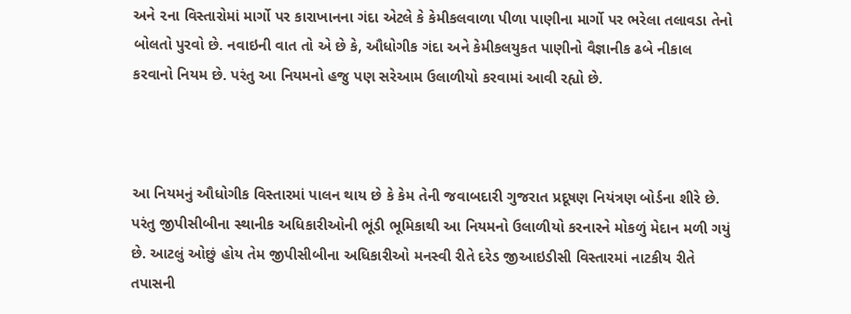અને ૨ના વિસ્તારોમાં માર્ગો પર કારાખાનના ગંદા એટલે કે કેમીકલવાળા પીળા પાણીના માર્ગો પર ભરેલા તલાવડા તેનો બોલતો પુરવો છે. નવાઇની વાત તો એ છે કે, ઔધોગીક ગંદા અને કેમીકલયુકત પાણીનો વૈજ્ઞાનીક ઢબે નીકાલ કરવાનો નિયમ છે. પરંતુ આ નિયમનો હજુ પણ સરેઆમ ઉલાળીયો કરવામાં આવી રહ્યો છે.



આ નિયમનું ઔધોગીક વિસ્તારમાં પાલન થાય છે કે કેમ તેની જવાબદારી ગુજરાત પ્રદૂષણ નિયંત્રણ બોર્ડના શીરે છે. પરંતુ જીપીસીબીના સ્થાનીક અધિકારીઓની ભૂંડી ભૂમિકાથી આ નિયમનો ઉલાળીયો કરનારને મોકળું મેદાન મળી ગયું છે. આટલું ઓછું હોય તેમ જીપીસીબીના અધિકારીઓ મનસ્વી રીતે દરેડ જીઆઇડીસી વિસ્તારમાં નાટકીય રીતે તપાસની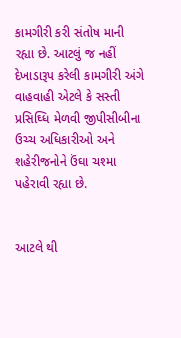કામગીરી કરી સંતોષ માની રહ્યા છે. આટલું જ નહીં દેખાડારૂપ કરેલી કામગીરી અંગે વાહવાહી એટલે કે સસ્તી પ્રસિઘ્ધિ મેળવી જીપીસીબીના ઉચ્ચ અધિકારીઓ અને શહેરીજનોને ઉંઘા ચશ્મા પહેરાવી રહ્યા છે.


આટલે થી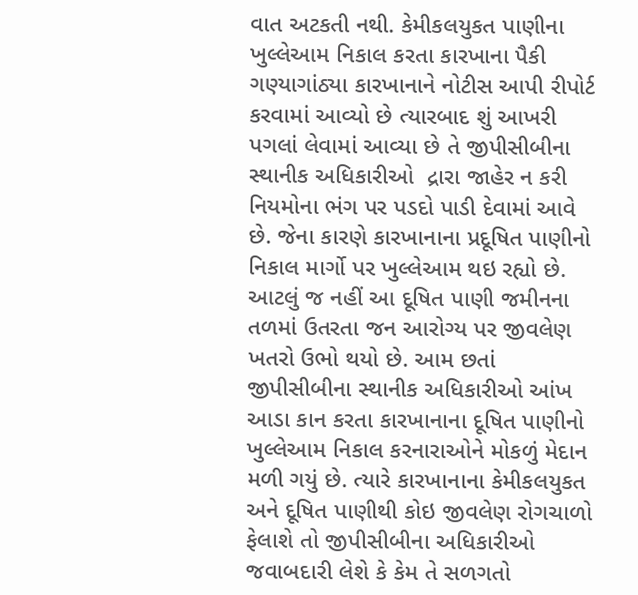વાત અટકતી નથી. કેમીકલયુકત પાણીના ખુલ્લેઆમ નિકાલ કરતા કારખાના પૈકી ગણ્યાગાંઠ્યા કારખાનાને નોટીસ આપી રીપોર્ટ કરવામાં આવ્યો છે ત્યારબાદ શું આખરી પગલાં લેવામાં આવ્યા છે તે જીપીસીબીના સ્થાનીક અધિકારીઓ  દ્રારા જાહેર ન કરી નિયમોના ભંગ પર પડદો પાડી દેવામાં આવે છે. જેના કારણે કારખાનાના પ્રદૂષિત પાણીનો નિકાલ માર્ગો પર ખુલ્લેઆમ થઇ રહ્યો છે. આટલું જ નહીં આ દૂષિત પાણી જમીનના તળમાં ઉતરતા જન આરોગ્ય પર જીવલેણ ખતરો ઉભો થયો છે. આમ છતાં જીપીસીબીના સ્થાનીક અધિકારીઓ આંખ આડા કાન કરતા કારખાનાના દૂષિત પાણીનો ખુલ્લેઆમ નિકાલ કરનારાઓને મોકળું મેદાન મળી ગયું છે. ત્યારે કારખાનાના કેમીકલયુકત અને દૂષિત પાણીથી કોઇ જીવલેણ રોગચાળો ફેલાશે તો જીપીસીબીના અધિકારીઓ જવાબદારી લેશે કે કેમ તે સળગતો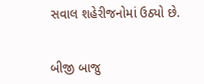સવાલ શહેરીજનોમાં ઉઠ્યો છે.


બીજી બાજુ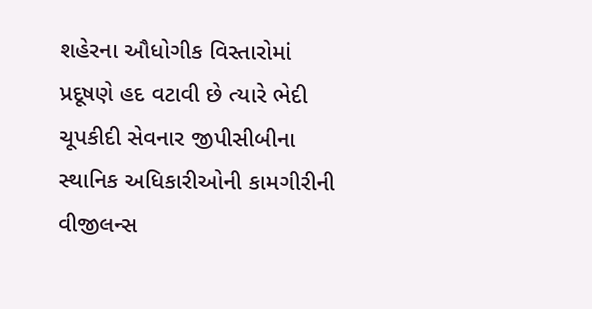શહેરના ઔધોગીક વિસ્તારોમાં પ્રદૂષણે હદ વટાવી છે ત્યારે ભેદી ચૂપકીદી સેવનાર જીપીસીબીના સ્થાનિક અધિકારીઓની કામગીરીની વીજીલન્સ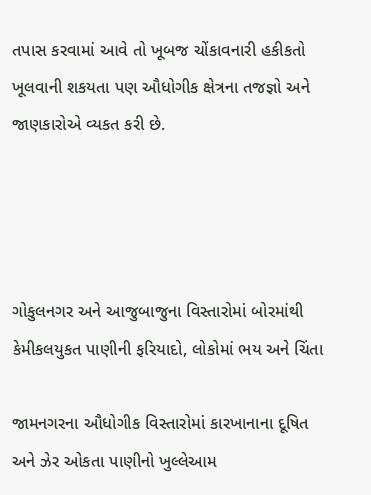તપાસ કરવામાં આવે તો ખૂબજ ચોંકાવનારી હકીકતો ખૂલવાની શકયતા પણ ઔધોગીક ક્ષેત્રના તજજ્ઞો અને જાણકારોએ વ્યકત કરી છે.




ગોકુલનગર અને આજુબાજુના વિસ્તારોમાં બોરમાંથી કેમીકલયુકત પાણીની ફરિયાદો, લોકોમાં ભય અને ચિંતા

જામનગરના ઔધોગીક વિસ્તારોમાં કારખાનાના દૂષિત અને ઝેર ઓકતા પાણીનો ખુલ્લેઆમ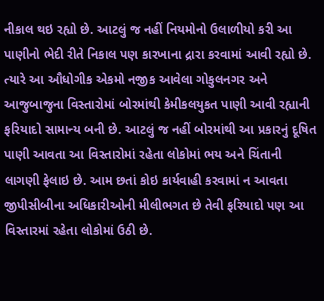નીકાલ થઇ રહ્યો છે. આટલું જ નહીં નિયમોનો ઉલાળીયો કરી આ પાણીનો ભેદી રીતે નિકાલ પણ કારખાના દ્રારા કરવામાં આવી રહ્યો છે. ત્યારે આ ઔધોગીક એકમો નજીક આવેલા ગોકુલનગર અને આજુબાજુના વિસ્તારોમાં બોરમાંથી કેમીકલયુકત પાણી આવી રહ્યાની ફરિયાદો સામાન્ય બની છે. આટલું જ નહીં બોરમાંથી આ પ્રકારનું દૂષિત પાણી આવતા આ વિસ્તારોમાં રહેતા લોકોમાં ભય અને ચિંતાની લાગણી ફેલાઇ છે. આમ છતાં કોઇ કાર્યવાહી કરવામાં ન આવતા જીપીસીબીના અધિકારીઓની મીલીભગત છે તેવી ફરિયાદો પણ આ વિસ્તારમાં રહેતા લોકોમાં ઉઠી છે.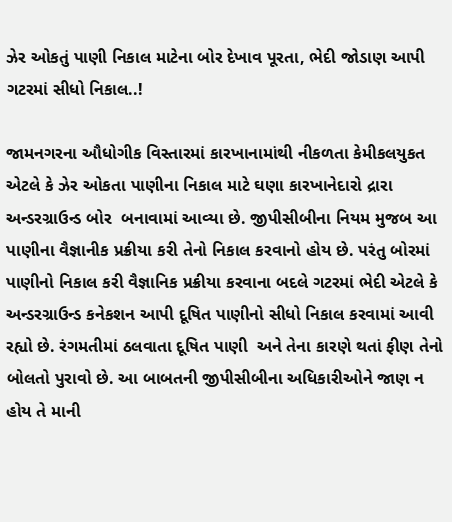ઝેર ઓકતું પાણી નિકાલ માટેના બોર દેખાવ પૂરતા, ભેદી જોડાણ આપી ગટરમાં સીધો નિકાલ..!

જામનગરના ઔધોગીક વિસ્તારમાં કારખાનામાંથી નીકળતા કેમીકલયુકત એટલે કે ઝેર ઓકતા પાણીના નિકાલ માટે ઘણા કારખાનેદારો દ્રારા અન્ડરગ્રાઉન્ડ બોર  બનાવામાં આવ્યા છે. જીપીસીબીના નિયમ મુજબ આ પાણીના વૈજ્ઞાનીક પ્રક્રીયા કરી તેનો નિકાલ કરવાનો હોય છે. પરંતુ બોરમાં પાણીનો નિકાલ કરી વૈજ્ઞાનિક પ્રક્રીયા કરવાના બદલે ગટરમાં ભેદી એટલે કે અન્ડરગ્રાઉન્ડ કનેકશન આપી દૂષિત પાણીનો સીધો નિકાલ કરવામાં આવી રહ્યો છે. રંગમતીમાં ઠલવાતા દૂષિત પાણી  અને તેના કારણે થતાં ફીણ તેનો બોલતો પુરાવો છે. આ બાબતની જીપીસીબીના અધિકારીઓને જાણ ન હોય તે માની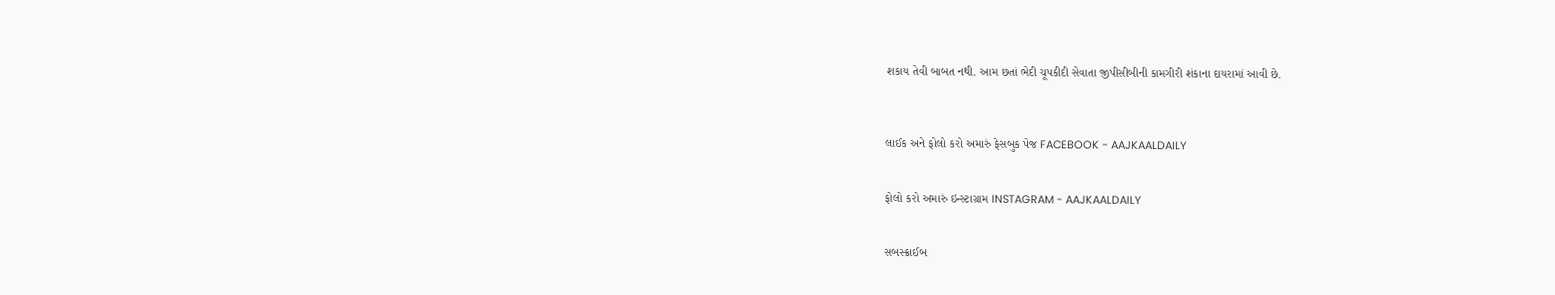શકાય તેવી બાબત નથી. આમ છતાં ભેદી ચૂપકીદી સેવાતા જીપીસીબીની કામગીરી શંકાના દાયરામાં આવી છે.



લાઈક અને ફોલો કરો અમારું ફેસબુક પેજ FACEBOOK - AAJKAALDAILY


ફોલો કરો અમારું ઇન્સ્ટાગ્રામ INSTAGRAM - AAJKAALDAILY


સબસ્ક્રાઈબ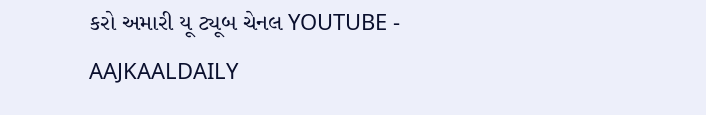કરો અમારી યૂ ટ્યૂબ ચેનલ YOUTUBE - AAJKAALDAILY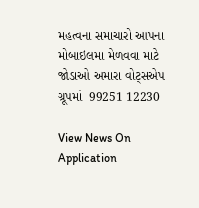મહત્વના સમાચારો આપના મોબાઇલમા મેળવવા માટે જોડાઓ અમારા વોટ્સએપ ગ્રૂપમાં  99251 12230

View News On Application